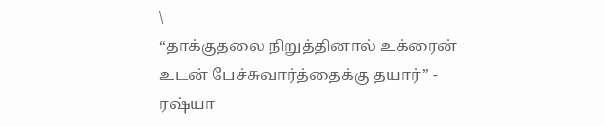\
“தாக்குதலை நிறுத்தினால் உக்ரைன் உடன் பேச்சுவார்த்தைக்கு தயார்” - ரஷ்யா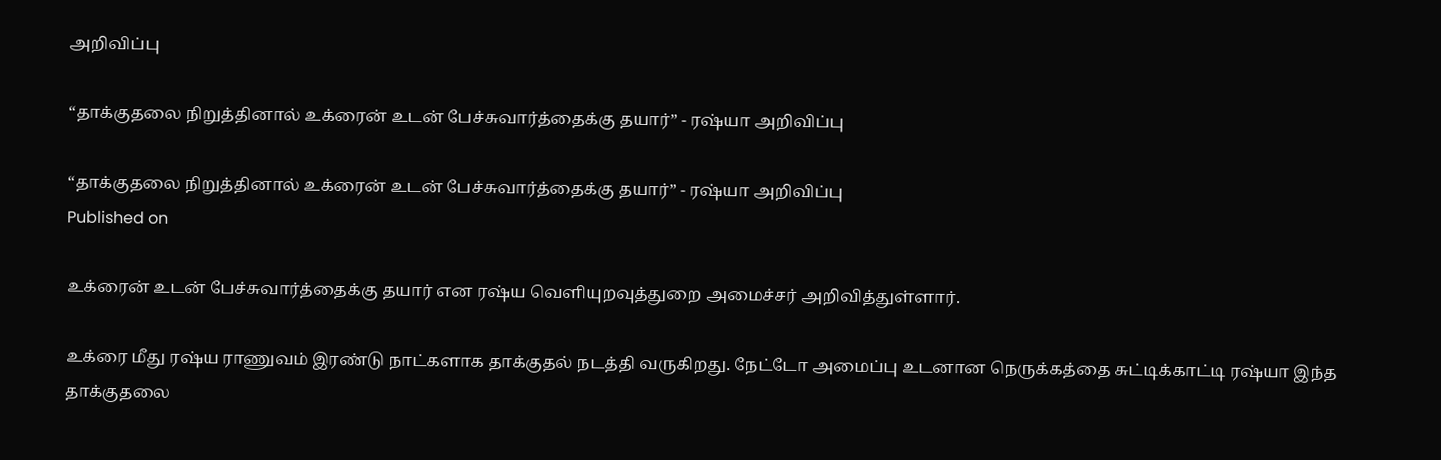அறிவிப்பு

“தாக்குதலை நிறுத்தினால் உக்ரைன் உடன் பேச்சுவார்த்தைக்கு தயார்” - ரஷ்யா அறிவிப்பு

“தாக்குதலை நிறுத்தினால் உக்ரைன் உடன் பேச்சுவார்த்தைக்கு தயார்” - ரஷ்யா அறிவிப்பு
Published on

உக்ரைன் உடன் பேச்சுவார்த்தைக்கு தயார் என ரஷ்ய வெளியுறவுத்துறை அமைச்சர் அறிவித்துள்ளார்.

உக்ரை மீது ரஷ்ய ராணுவம் இரண்டு நாட்களாக தாக்குதல் நடத்தி வருகிறது. நேட்டோ அமைப்பு உடனான நெருக்கத்தை சுட்டிக்காட்டி ரஷ்யா இந்த தாக்குதலை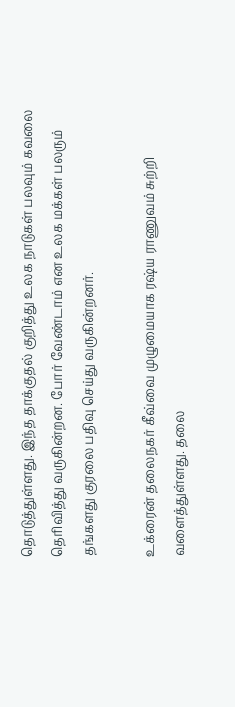தொடுத்துள்ளது. இந்த தாக்குதல் குறித்து உலக நாடுகள் பலவும் கவலை தெரிவித்து வருகின்றன. போர் வேண்டாம் என உலக மக்கள் பலரும் தங்களது குரலை பதிவு செய்து வருகின்றனர்.

உக்ரைன் தலைநகர் கீவ்வை முழுமையாக ரஷ்ய ராணுவம் சுற்றி வளைத்துள்ளது. தலை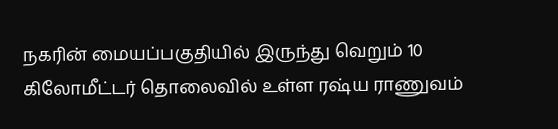நகரின் மையப்பகுதியில் இருந்து வெறும் 10 கிலோமீட்டர் தொலைவில் உள்ள ரஷ்ய ராணுவம்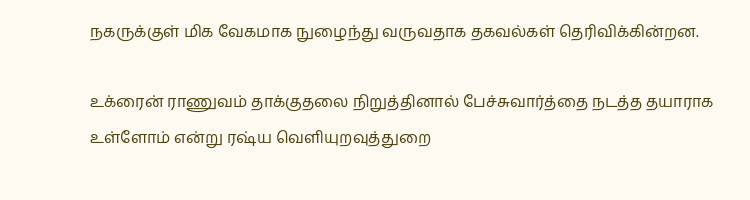நகருக்குள் மிக வேகமாக நுழைந்து வருவதாக தகவல்கள் தெரிவிக்கின்றன.

உக்ரைன் ராணுவம் தாக்குதலை நிறுத்தினால் பேச்சுவார்த்தை நடத்த தயாராக உள்ளோம் என்று ரஷ்ய வெளியுறவுத்துறை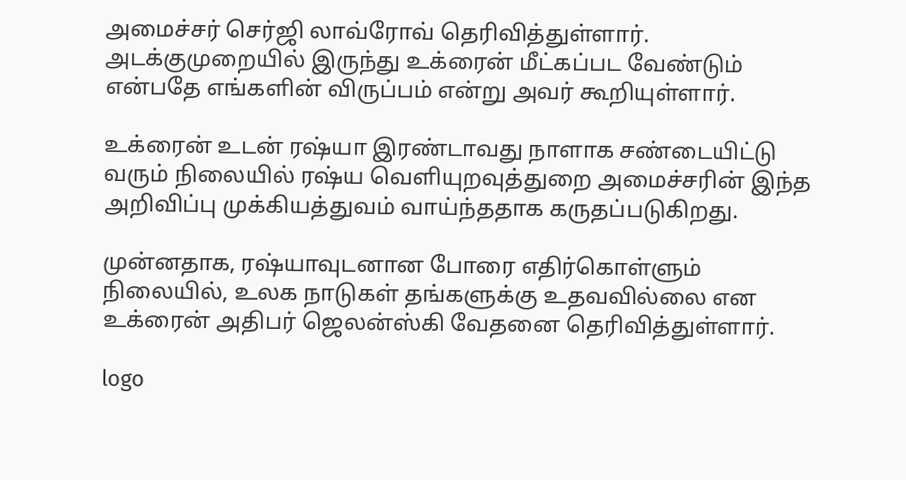அமைச்சர் செர்ஜி லாவ்ரோவ் தெரிவித்துள்ளார். அடக்குமுறையில் இருந்து உக்ரைன் மீட்கப்பட வேண்டும் என்பதே எங்களின் விருப்பம் என்று அவர் கூறியுள்ளார்.

உக்ரைன் உடன் ரஷ்யா இரண்டாவது நாளாக சண்டையிட்டு வரும் நிலையில் ரஷ்ய வெளியுறவுத்துறை அமைச்சரின் இந்த அறிவிப்பு முக்கியத்துவம் வாய்ந்ததாக கருதப்படுகிறது.

முன்னதாக, ரஷ்யாவுடனான போரை எதிர்கொள்ளும் நிலையில், உலக நாடுகள் தங்களுக்கு உதவவில்லை என உக்ரைன் அதிபர் ஜெலன்ஸ்கி வேதனை தெரிவித்துள்ளார்.

logo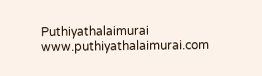Puthiyathalaimurai
www.puthiyathalaimurai.com